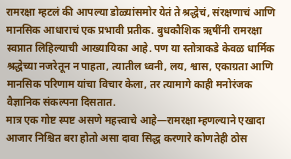रामरक्षा म्हटलं की आपल्या डोळ्यांसमोर येतं ते श्रद्धेचं, संरक्षणाचं आणि मानसिक आधाराचं एक प्रभावी प्रतीक. बुधकौशिक ऋषींनी रामरक्षा स्वप्नात लिहिल्याची आख्यायिका आहे. पण या स्तोत्राकडे केवळ धार्मिक श्रद्धेच्या नजरेतून न पाहता, त्यातील ध्वनी, लय, श्वास, एकाग्रता आणि मानसिक परिणाम यांचा विचार केला, तर त्यामागे काही मनोरंजक वैज्ञानिक संकल्पना दिसतात.
मात्र एक गोष्ट स्पष्ट असणे महत्त्वाचे आहे—रामरक्षा म्हणल्याने एखादा आजार निश्चित बरा होतो असा दावा सिद्ध करणारे कोणतेही ठोस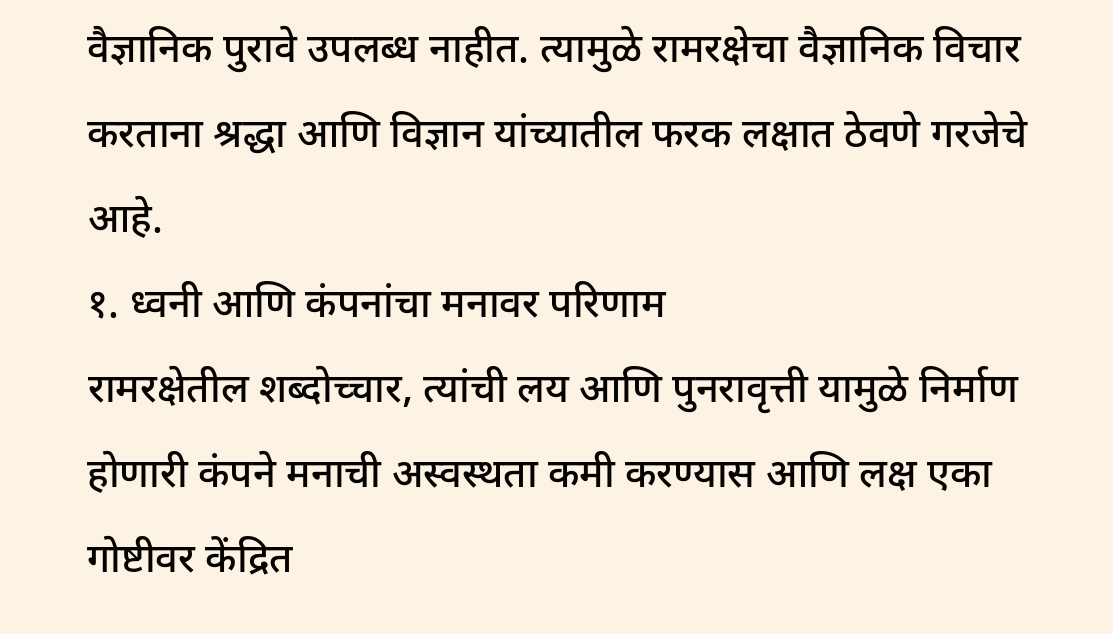वैज्ञानिक पुरावे उपलब्ध नाहीत. त्यामुळे रामरक्षेचा वैज्ञानिक विचार करताना श्रद्धा आणि विज्ञान यांच्यातील फरक लक्षात ठेवणे गरजेचे आहे.
१. ध्वनी आणि कंपनांचा मनावर परिणाम
रामरक्षेतील शब्दोच्चार, त्यांची लय आणि पुनरावृत्ती यामुळे निर्माण होणारी कंपने मनाची अस्वस्थता कमी करण्यास आणि लक्ष एका गोष्टीवर केंद्रित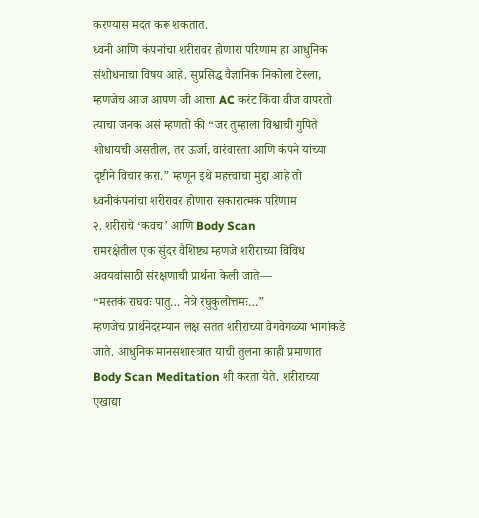करण्यास मदत करू शकतात.
ध्वनी आणि कंपनांचा शरीरावर होणारा परिणाम हा आधुनिक संशोधनाचा विषय आहे. सुप्रसिद्ध वैज्ञानिक निकोला टेस्ला, म्हणजेच आज आपण जी आत्ता AC करंट किंवा वीज वापरतो त्याचा जनक असं म्हणतो की “जर तुम्हाला विश्वाची गुपिते शोधायची असतील, तर ऊर्जा, वारंवारता आणि कंपने यांच्या दृष्टीने विचार करा.” म्हणून इथे महत्त्वाचा मुद्दा आहे तो ध्वनीकंपनांचा शरीरावर होणारा सकारात्मक परिणाम
२. शरीराचे ‘कवच’ आणि Body Scan
रामरक्षेतील एक सुंदर वैशिष्ट्य म्हणजे शरीराच्या विविध अवयवांसाठी संरक्षणाची प्रार्थना केली जाते—
“मस्तकं राघवः पातु… नेत्रे रघुकुलोत्तमः…”
म्हणजेच प्रार्थनेदरम्यान लक्ष सतत शरीराच्या वेगवेगळ्या भागांकडे जाते. आधुनिक मानसशास्त्रात याची तुलना काही प्रमाणात Body Scan Meditation शी करता येते. शरीराच्या एखाद्या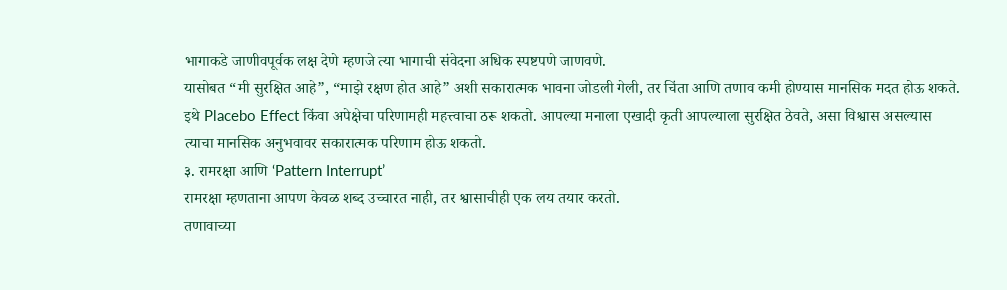भागाकडे जाणीवपूर्वक लक्ष देणे म्हणजे त्या भागाची संवेदना अधिक स्पष्टपणे जाणवणे.
यासोबत “मी सुरक्षित आहे”, “माझे रक्षण होत आहे” अशी सकारात्मक भावना जोडली गेली, तर चिंता आणि तणाव कमी होण्यास मानसिक मदत होऊ शकते. इथे Placebo Effect किंवा अपेक्षेचा परिणामही महत्त्वाचा ठरू शकतो. आपल्या मनाला एखादी कृती आपल्याला सुरक्षित ठेवते, असा विश्वास असल्यास त्याचा मानसिक अनुभवावर सकारात्मक परिणाम होऊ शकतो.
३. रामरक्षा आणि ‘Pattern Interrupt’
रामरक्षा म्हणताना आपण केवळ शब्द उच्चारत नाही, तर श्वासाचीही एक लय तयार करतो.
तणावाच्या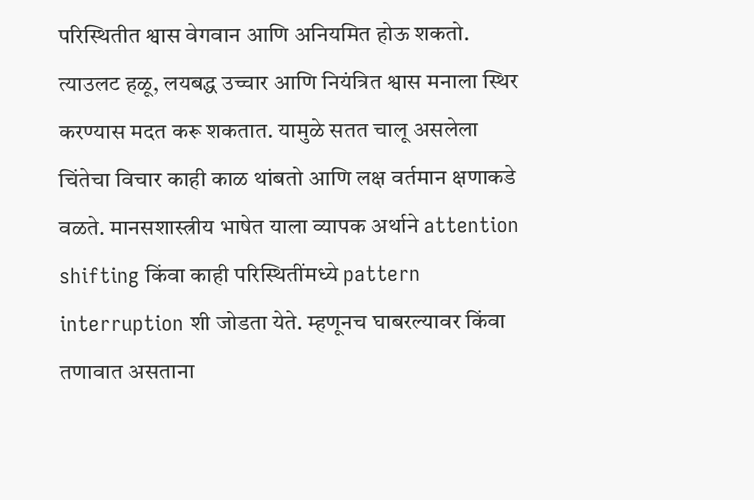परिस्थितीत श्वास वेगवान आणि अनियमित होऊ शकतो. त्याउलट हळू, लयबद्ध उच्चार आणि नियंत्रित श्वास मनाला स्थिर करण्यास मदत करू शकतात. यामुळे सतत चालू असलेला चिंतेचा विचार काही काळ थांबतो आणि लक्ष वर्तमान क्षणाकडे वळते. मानसशास्त्रीय भाषेत याला व्यापक अर्थाने attention shifting किंवा काही परिस्थितींमध्ये pattern interruption शी जोडता येते. म्हणूनच घाबरल्यावर किंवा तणावात असताना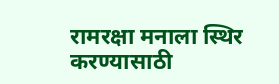रामरक्षा मनाला स्थिर करण्यासाठी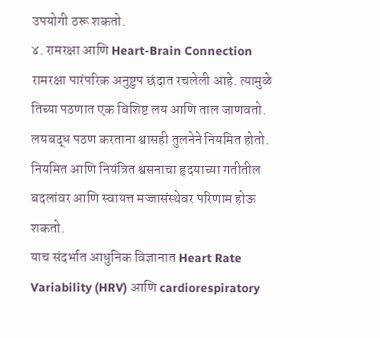उपयोगी ठरू शकतो.
४. रामरक्षा आणि Heart-Brain Connection
रामरक्षा पारंपरिक अनुष्टुप छंदात रचलेली आहे. त्यामुळे तिच्या पठणात एक विशिष्ट लय आणि ताल जाणवतो. लयबद्ध पठण करताना श्वासही तुलनेने नियमित होतो. नियमित आणि नियंत्रित श्वसनाचा हृदयाच्या गतीतील बदलांवर आणि स्वायत्त मज्जासंस्थेवर परिणाम होऊ शकतो.
याच संदर्भात आधुनिक विज्ञानात Heart Rate Variability (HRV) आणि cardiorespiratory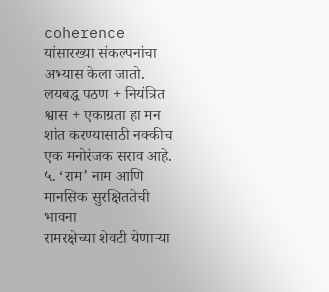coherence यांसारख्या संकल्पनांचा अभ्यास केला जातो. लयबद्ध पठण + नियंत्रित श्वास + एकाग्रता हा मन शांत करण्यासाठी नक्कीच एक मनोरंजक सराव आहे.
५. ‘राम’ नाम आणि मानसिक सुरक्षिततेची भावना
रामरक्षेच्या शेवटी येणाऱ्या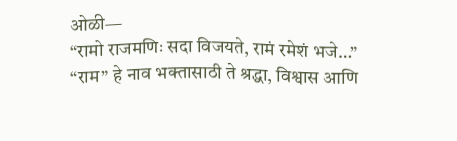ओळी—
“रामो राजमणिः सदा विजयते, रामं रमेशं भजे…”
“राम” हे नाव भक्तासाठी ते श्रद्धा, विश्वास आणि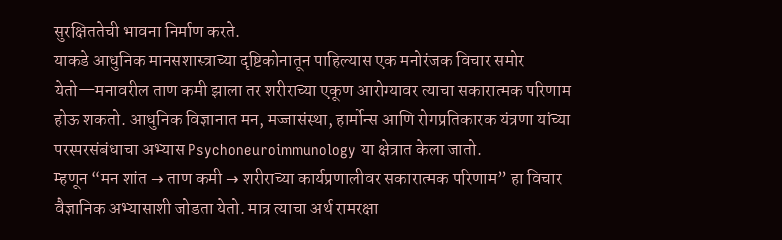सुरक्षिततेची भावना निर्माण करते.
याकडे आधुनिक मानसशास्त्राच्या दृष्टिकोनातून पाहिल्यास एक मनोरंजक विचार समोर येतो—मनावरील ताण कमी झाला तर शरीराच्या एकूण आरोग्यावर त्याचा सकारात्मक परिणाम होऊ शकतो. आधुनिक विज्ञानात मन, मज्जासंस्था, हार्मोन्स आणि रोगप्रतिकारक यंत्रणा यांच्या परस्परसंबंधाचा अभ्यास Psychoneuroimmunology या क्षेत्रात केला जातो.
म्हणून “मन शांत → ताण कमी → शरीराच्या कार्यप्रणालीवर सकारात्मक परिणाम” हा विचार वैज्ञानिक अभ्यासाशी जोडता येतो. मात्र त्याचा अर्थ रामरक्षा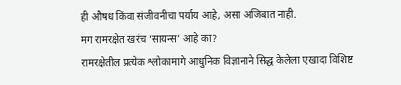ही औषध किंवा संजीवनीचा पर्याय आहे, असा अजिबात नाही.
मग रामरक्षेत खरंच ‘सायन्स’ आहे का?
रामरक्षेतील प्रत्येक श्लोकामागे आधुनिक विज्ञानाने सिद्ध केलेला एखादा विशिष्ट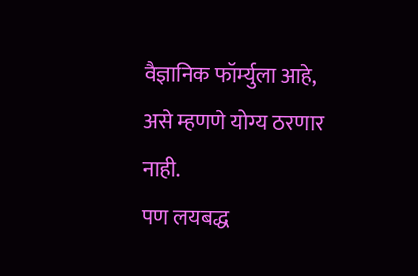वैज्ञानिक फॉर्म्युला आहे, असे म्हणणे योग्य ठरणार नाही.
पण लयबद्ध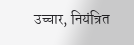उच्चार, नियंत्रित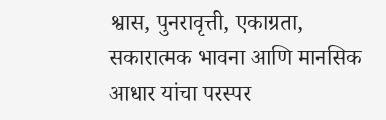श्वास, पुनरावृत्ती, एकाग्रता, सकारात्मक भावना आणि मानसिक आधार यांचा परस्पर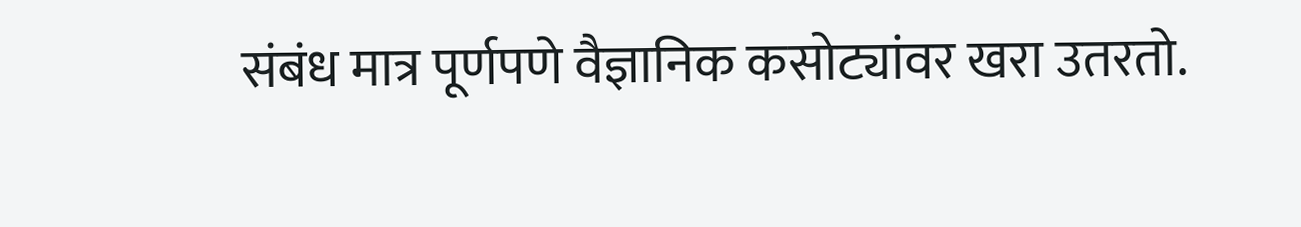संबंध मात्र पूर्णपणे वैज्ञानिक कसोट्यांवर खरा उतरतो.